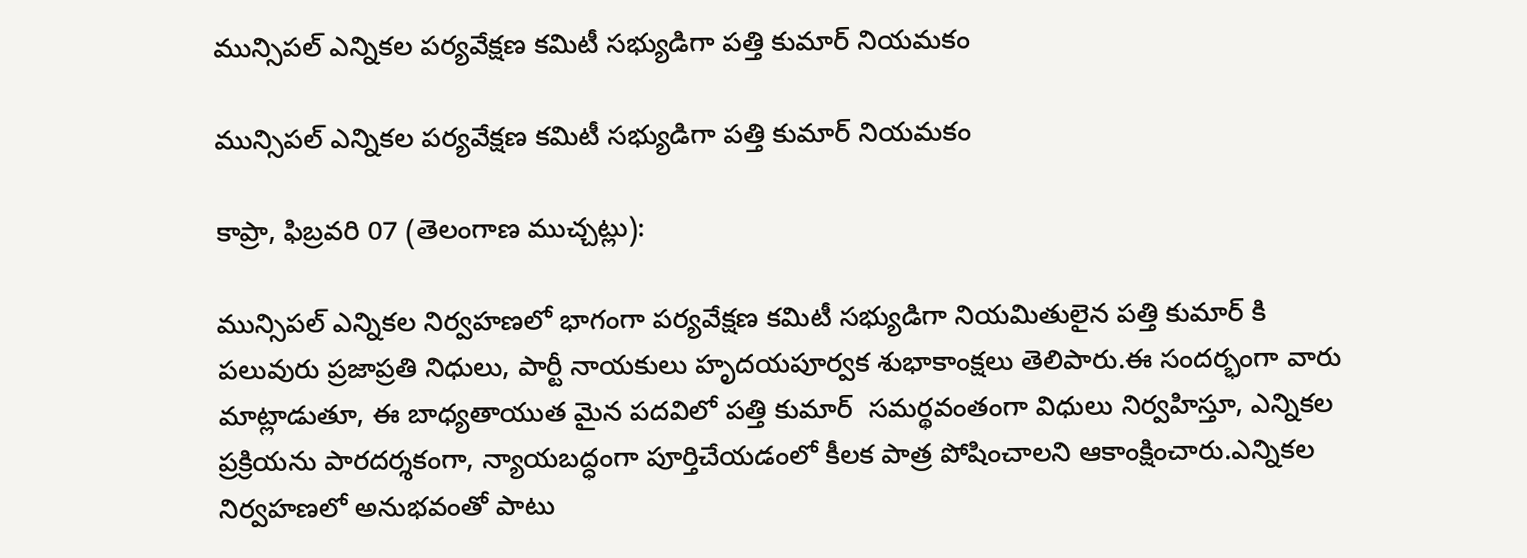మున్సిపల్ ఎన్నికల పర్యవేక్షణ కమిటీ సభ్యుడిగా పత్తి కుమార్‌ నియమకం

మున్సిపల్ ఎన్నికల పర్యవేక్షణ కమిటీ సభ్యుడిగా పత్తి కుమార్‌ నియమకం

కాప్రా, ఫిబ్రవరి 07 (తెలంగాణ ముచ్చట్లు):

మున్సిపల్ ఎన్నికల నిర్వహణలో భాగంగా పర్యవేక్షణ కమిటీ సభ్యుడిగా నియమితులైన పత్తి కుమార్ కి పలువురు ప్రజాప్రతి నిధులు, పార్టీ నాయకులు హృదయపూర్వక శుభాకాంక్షలు తెలిపారు.ఈ సందర్భంగా వారు మాట్లాడుతూ, ఈ బాధ్యతాయుత మైన పదవిలో పత్తి కుమార్  సమర్థవంతంగా విధులు నిర్వహిస్తూ, ఎన్నికల ప్రక్రియను పారదర్శకంగా, న్యాయబద్ధంగా పూర్తిచేయడంలో కీలక పాత్ర పోషించాలని ఆకాంక్షించారు.ఎన్నికల నిర్వహణలో అనుభవంతో పాటు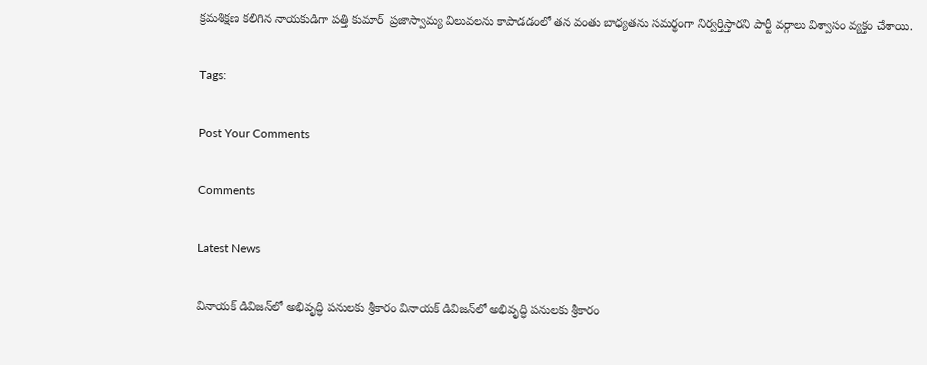క్రమశిక్షణ కలిగిన నాయకుడిగా పత్తి కుమార్  ప్రజాస్వామ్య విలువలను కాపాడడంలో తన వంతు బాధ్యతను సమర్థంగా నిర్వర్తిస్తారని పార్టీ వర్గాలు విశ్వాసం వ్యక్తం చేశాయి.

Tags:

Post Your Comments

Comments

Latest News

వినాయక్ డివిజన్‌లో అభివృద్ధి పనులకు శ్రీకారం వినాయక్ డివిజన్‌లో అభివృద్ధి పనులకు శ్రీకారం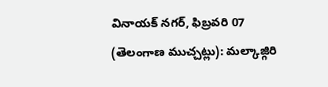వినాయక్ నగర్, ఫిబ్రవరి 07 (తెలంగాణ ముచ్చట్లు): మల్కాజ్గిరి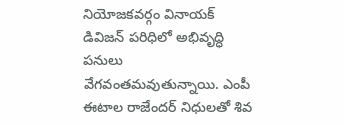నియోజకవర్గం వినాయక్ డివిజన్ పరిధిలో అభివృద్ధి పనులు వేగవంతమవుతున్నాయి. ఎంపీ ఈటాల రాజేందర్ నిధులతో శివ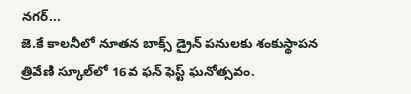నగర్...
జె.కే కాలనీలో నూతన బాక్స్ డ్రైన్ పనులకు శంకుస్థాపన
త్రివేణి స్కూల్‌లో 16వ ఫన్ ఫెస్ట్ ఘనోత్సవం.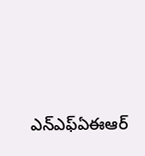ఎన్ఎఫ్ఏఈఆర్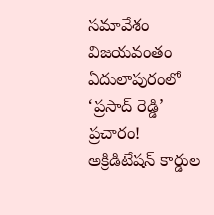సమావేశం విజయవంతం
ఏదులాపురంలో ‘ప్రసాద్ రెడ్డి’  ప్రచారం!
అక్రిడిటేషన్ కార్డుల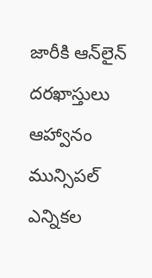జారీకి ఆన్‌లైన్ దరఖాస్తులు ఆహ్వానం
మున్సిపల్ ఎన్నికల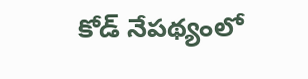కోడ్ నేపథ్యంలో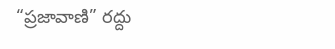“ప్రజావాణి” రద్దు